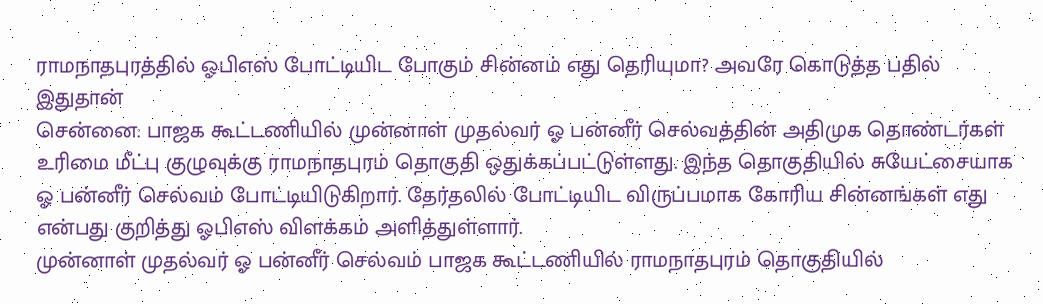ராமநாதபுரத்தில் ஓபிஎஸ் போட்டியிட போகும் சின்னம் எது தெரியுமா? அவரே கொடுத்த பதில் இதுதான்
சென்னை: பாஜக கூட்டணியில் முன்னாள் முதல்வர் ஓ பன்னீர் செல்வத்தின் அதிமுக தொண்டர்கள் உரிமை மீட்பு குழுவுக்கு ராமநாதபுரம் தொகுதி ஒதுக்கப்பட்டுள்ளது. இந்த தொகுதியில் சுயேட்சையாக ஓ பன்னீர் செல்வம் போட்டியிடுகிறார். தேர்தலில் போட்டியிட விருப்பமாக கோரிய சின்னங்கள் எது என்பது குறித்து ஓபிஎஸ் விளக்கம் அளித்துள்ளார்.
முன்னாள் முதல்வர் ஓ பன்னீர் செல்வம் பாஜக கூட்டணியில் ராமநாதபுரம் தொகுதியில்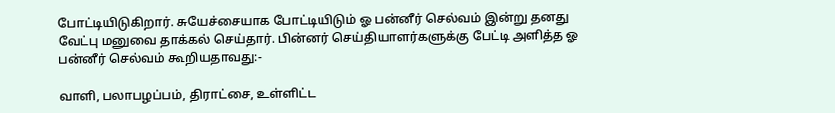போட்டியிடுகிறார். சுயேச்சையாக போட்டியிடும் ஓ பன்னீர் செல்வம் இன்று தனது வேட்பு மனுவை தாக்கல் செய்தார். பின்னர் செய்தியாளர்களுக்கு பேட்டி அளித்த ஓ பன்னீர் செல்வம் கூறியதாவது:-

வாளி, பலாபழப்பம், திராட்சை, உள்ளிட்ட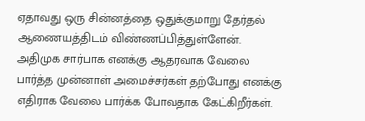ஏதாவது ஒரு சின்னத்தை ஒதுக்குமாறு தேர்தல் ஆணையத்திடம் விண்ணப்பித்துள்ளேன். அதிமுக சார்பாக எனக்கு ஆதரவாக வேலை பார்த்த முன்னாள் அமைச்சர்கள் தற்போது எனக்கு எதிராக வேலை பார்க்க போவதாக கேட்கிறீர்கள்.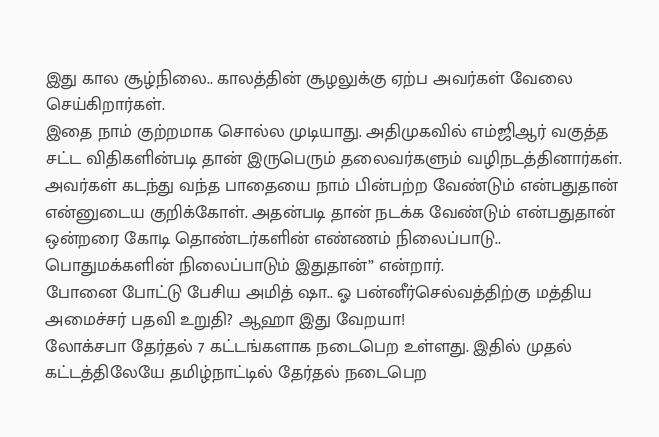இது கால சூழ்நிலை.. காலத்தின் சூழலுக்கு ஏற்ப அவர்கள் வேலை செய்கிறார்கள்.
இதை நாம் குற்றமாக சொல்ல முடியாது. அதிமுகவில் எம்ஜிஆர் வகுத்த சட்ட விதிகளின்படி தான் இருபெரும் தலைவர்களும் வழிநடத்தினார்கள். அவர்கள் கடந்து வந்த பாதையை நாம் பின்பற்ற வேண்டும் என்பதுதான் என்னுடைய குறிக்கோள். அதன்படி தான் நடக்க வேண்டும் என்பதுதான் ஒன்றரை கோடி தொண்டர்களின் எண்ணம் நிலைப்பாடு.. பொதுமக்களின் நிலைப்பாடும் இதுதான்” என்றார்.
போனை போட்டு பேசிய அமித் ஷா.. ஓ பன்னீர்செல்வத்திற்கு மத்திய அமைச்சர் பதவி உறுதி? ஆஹா இது வேறயா!
லோக்சபா தேர்தல் 7 கட்டங்களாக நடைபெற உள்ளது. இதில் முதல் கட்டத்திலேயே தமிழ்நாட்டில் தேர்தல் நடைபெற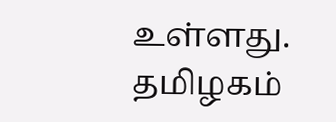உள்ளது. தமிழகம்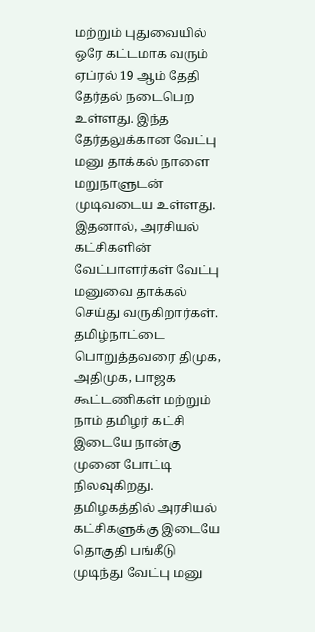மற்றும் புதுவையில் ஒரே கட்டமாக வரும் ஏப்ரல் 19 ஆம் தேதி தேர்தல் நடைபெற உள்ளது. இந்த தேர்தலுக்கான வேட்பு மனு தாக்கல் நாளை மறுநாளுடன் முடிவடைய உள்ளது. இதனால், அரசியல் கட்சிகளின் வேட்பாளர்கள் வேட்பு மனுவை தாக்கல் செய்து வருகிறார்கள்.
தமிழ்நாட்டை பொறுத்தவரை திமுக, அதிமுக, பாஜக கூட்டணிகள் மற்றும் நாம் தமிழர் கட்சி இடையே நான்கு முனை போட்டி நிலவுகிறது. தமிழகத்தில் அரசியல் கட்சிகளுக்கு இடையே தொகுதி பங்கீடு முடிந்து வேட்பு மனு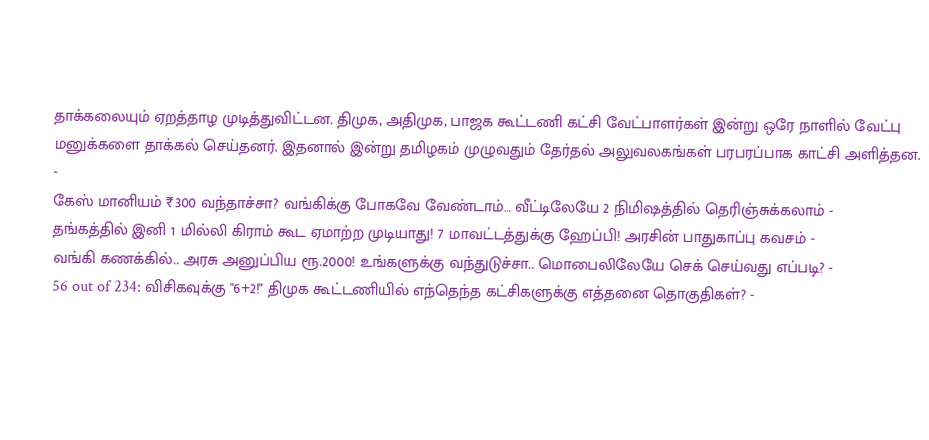தாக்கலையும் ஏறத்தாழ முடித்துவிட்டன. திமுக, அதிமுக, பாஜக கூட்டணி கட்சி வேட்பாளர்கள் இன்று ஒரே நாளில் வேட்பு மனுக்களை தாக்கல் செய்தனர். இதனால் இன்று தமிழகம் முழுவதும் தேர்தல் அலுவலகங்கள் பரபரப்பாக காட்சி அளித்தன.
-
கேஸ் மானியம் ₹300 வந்தாச்சா? வங்கிக்கு போகவே வேண்டாம்… வீட்டிலேயே 2 நிமிஷத்தில் தெரிஞ்சுக்கலாம் -
தங்கத்தில் இனி 1 மில்லி கிராம் கூட ஏமாற்ற முடியாது! 7 மாவட்டத்துக்கு ஹேப்பி! அரசின் பாதுகாப்பு கவசம் -
வங்கி கணக்கில்.. அரசு அனுப்பிய ரூ.2000! உங்களுக்கு வந்துடுச்சா.. மொபைலிலேயே செக் செய்வது எப்படி? -
56 out of 234: விசிகவுக்கு "6+2!" திமுக கூட்டணியில் எந்தெந்த கட்சிகளுக்கு எத்தனை தொகுதிகள்? -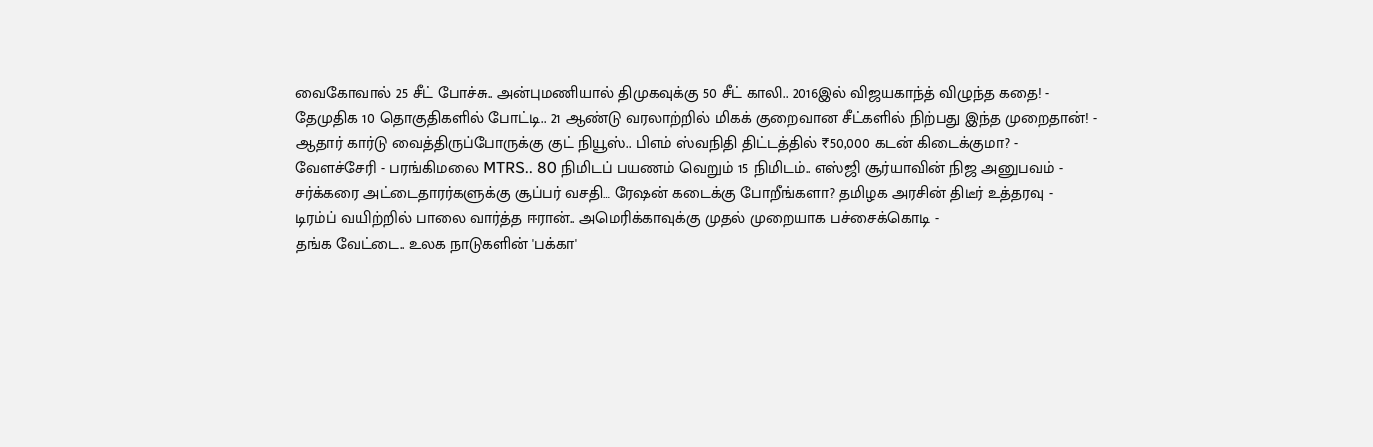வைகோவால் 25 சீட் போச்சு.. அன்புமணியால் திமுகவுக்கு 50 சீட் காலி.. 2016இல் விஜயகாந்த் விழுந்த கதை! -
தேமுதிக 10 தொகுதிகளில் போட்டி.. 21 ஆண்டு வரலாற்றில் மிகக் குறைவான சீட்களில் நிற்பது இந்த முறைதான்! -
ஆதார் கார்டு வைத்திருப்போருக்கு குட் நியூஸ்.. பிஎம் ஸ்வநிதி திட்டத்தில் ₹50,000 கடன் கிடைக்குமா? -
வேளச்சேரி - பரங்கிமலை MTRS.. 80 நிமிடப் பயணம் வெறும் 15 நிமிடம்.. எஸ்ஜி சூர்யாவின் நிஜ அனுபவம் -
சர்க்கரை அட்டைதாரர்களுக்கு சூப்பர் வசதி… ரேஷன் கடைக்கு போறீங்களா? தமிழக அரசின் திடீர் உத்தரவு -
டிரம்ப் வயிற்றில் பாலை வார்த்த ஈரான்.. அமெரிக்காவுக்கு முதல் முறையாக பச்சைக்கொடி -
தங்க வேட்டை.. உலக நாடுகளின் 'பக்கா'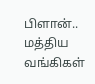பிளான்.. மத்திய வங்கிகள்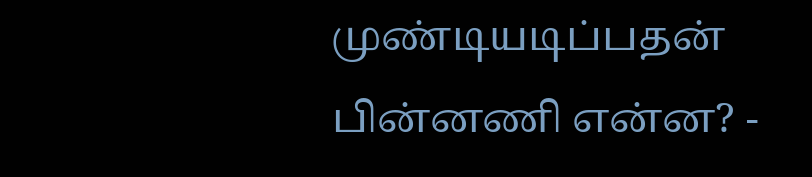முண்டியடிப்பதன் பின்னணி என்ன? -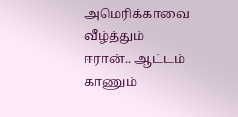அமெரிக்காவை வீழ்த்தும் ஈரான்.. ஆட்டம் காணும்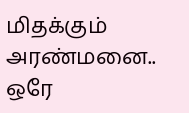மிதக்கும் அரண்மனை.. ஒரே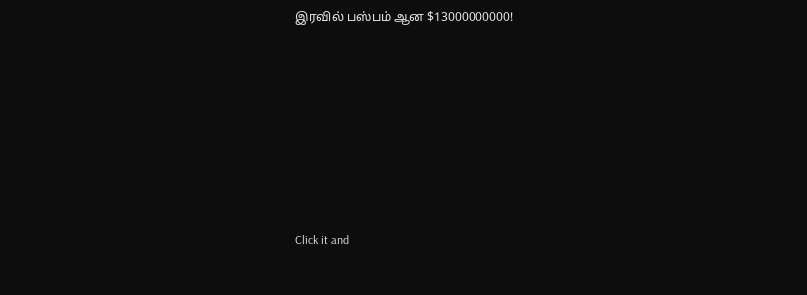இரவில் பஸ்பம் ஆன $13000000000!












Click it and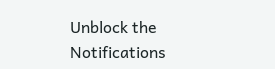Unblock the Notifications